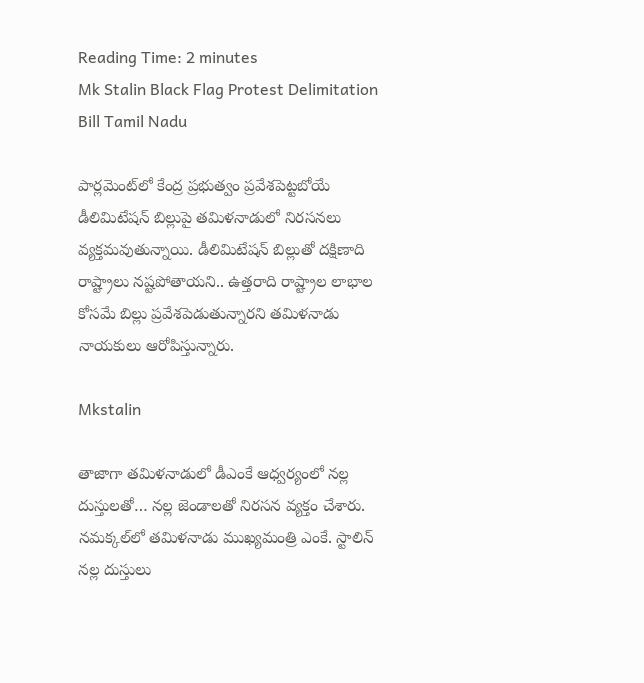Reading Time: 2 minutes
Mk Stalin Black Flag Protest Delimitation Bill Tamil Nadu

పార్లమెంట్‌లో కేంద్ర ప్రభుత్వం ప్రవేశపెట్టబోయే డీలిమిటేషన్ బిల్లుపై తమిళనాడులో నిరసనలు వ్యక్తమవుతున్నాయి. డీలిమిటేషన్ బిల్లుతో దక్షిణాది రాష్ట్రాలు నష్టపోతాయని.. ఉత్తరాది రాష్ట్రాల లాభాల కోసమే బిల్లు ప్రవేశపెడుతున్నారని తమిళనాడు నాయకులు ఆరోపిస్తున్నారు.

Mkstalin

తాజాగా తమిళనాడులో డీఎంకే ఆధ్వర్యంలో నల్ల దుస్తులతో… నల్ల జెండాలతో నిరసన వ్యక్తం చేశారు. నమక్కల్‌లో తమిళనాడు ముఖ్యమంత్రి ఎంకే. స్టాలిన్ నల్ల దుస్తులు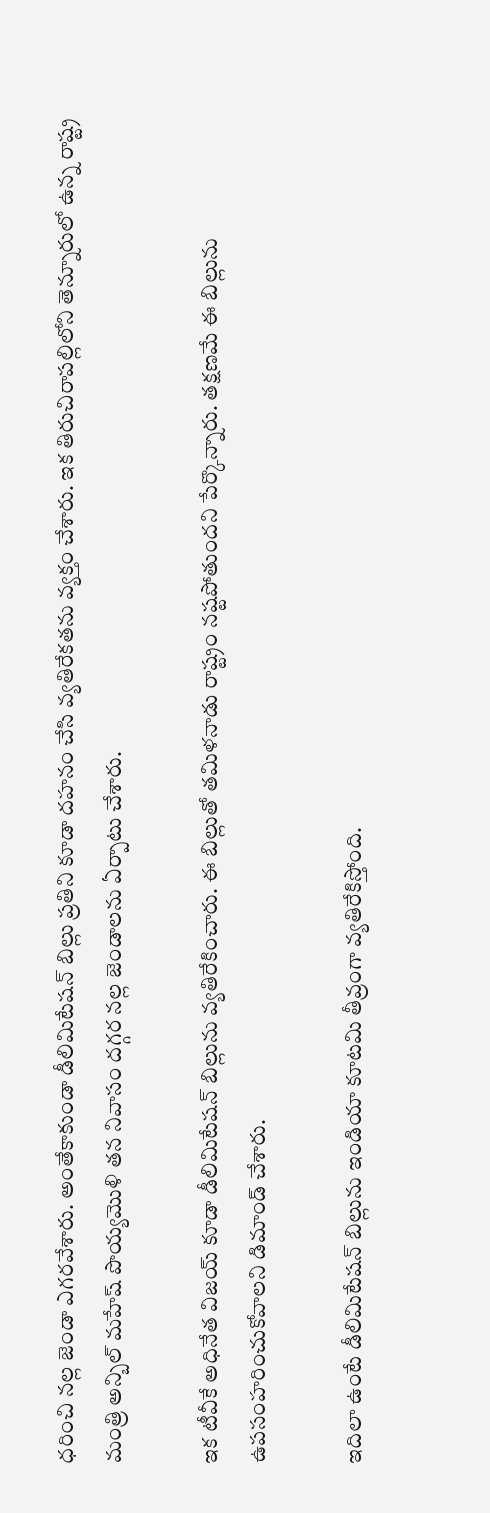ధరించి నల్ల జెండా ఎగరవేశారు. అంతేకాకుండా డీలిమిటేషన్ బిల్లు ప్రతిని కూడా దహనం చేసి వ్యతిరేకతను వ్యక్తం చేశారు. ఇక తిరుచిరాపల్లిలోని తెన్నూరులో ఉన్న రాష్ట్ర మంత్రి అన్బిల్ మహేష్ పొయ్యమొళి తన నివాసం దగ్గర నల్ల జెండాలను ఏర్పాటు చేశారు.

ఇక టీవీకే అధినేత విజయ్ కూడా డీలిమిటేషన్ బిల్లును వ్యతిరేకించారు. ఈ బిల్లుతో తమిళనాడు రాష్ట్రం నష్టపోతుందని పేర్కొన్నారు. తక్షణమే ఈ బిల్లును ఉపసంహరించుకోవాలని డిమాండ్ చేశారు.

ఇదిలా ఉంటే డీలిమిటేషన్ బిల్లును ఇండియా కూటమి తీవ్రంగా వ్యతిరేకిస్తోంది.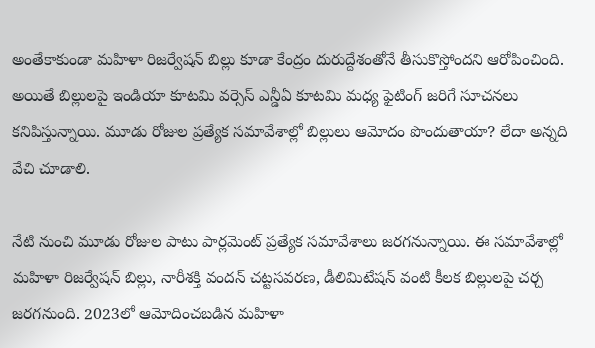అంతేకాకుండా మహిళా రిజర్వేషన్ బిల్లు కూడా కేంద్రం దురుద్దేశంతోనే తీసుకొస్తోందని ఆరోపించింది. అయితే బిల్లులపై ఇండియా కూటమి వర్సెస్ ఎన్డీఏ కూటమి మధ్య ఫైటింగ్ జరిగే సూచనలు కనిపిస్తున్నాయి. మూడు రోజుల ప్రత్యేక సమావేశాల్లో బిల్లులు ఆమోదం పొందుతాయా? లేదా అన్నది వేచి చూడాలి.

నేటి నుంచి మూడు రోజుల పాటు పార్లమెంట్ ప్రత్యేక సమావేశాలు జరగనున్నాయి. ఈ సమావేశాల్లో మహిళా రిజర్వేషన్ బిల్లు, నారీశక్తి వందన్ చట్టసవరణ, డీలిమిటేషన్ వంటి కీలక బిల్లులపై చర్చ జరగనుంది. 2023లో ఆమోదించబడిన మహిళా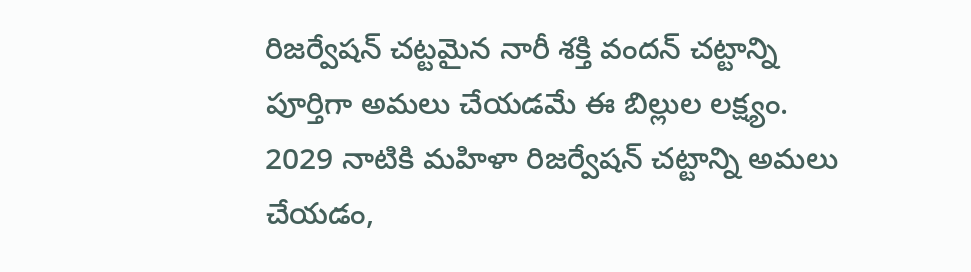రిజర్వేషన్ చట్టమైన నారీ శక్తి వందన్ చట్టాన్ని పూర్తిగా అమలు చేయడమే ఈ బిల్లుల లక్ష్యం. 2029 నాటికి మహిళా రిజర్వేషన్ చట్టాన్ని అమలు చేయడం,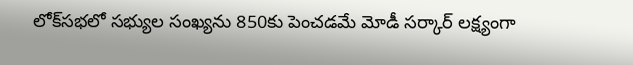లోక్‌సభలో సభ్యుల సంఖ్యను 850కు పెంచడమే మోడీ సర్కార్ లక్ష్యంగా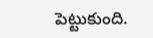పెట్టుకుంది.